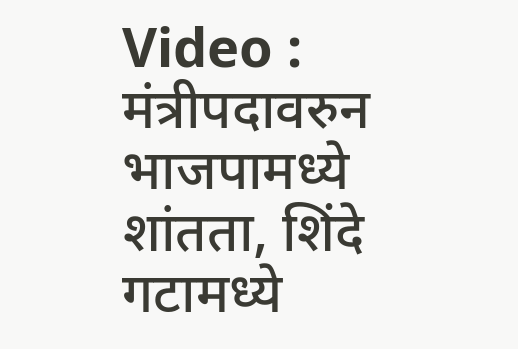Video : मंत्रीपदावरुन भाजपामध्ये शांतता, शिंदे गटामध्ये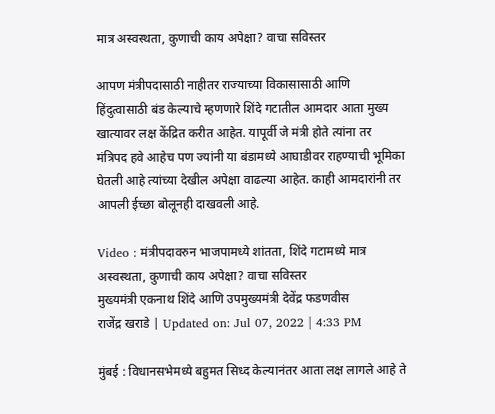मात्र अस्वस्थता, कुणाची काय अपेक्षा? वाचा सविस्तर

आपण मंत्रीपदासाठी नाहीतर राज्याच्या विकासासाठी आणि हिंदुत्वासाठी बंड केल्याचे म्हणणारे शिंदे गटातील आमदार आता मुख्य खात्यावर लक्ष केंद्रित करीत आहेत. यापूर्वी जे मंत्री होते त्यांना तर मंत्रिपद हवे आहेच पण ज्यांनी या बंडामध्ये आघाडीवर राहण्याची भूमिका घेतली आहे त्यांच्या देखील अपेक्षा वाढल्या आहेत. काही आमदारांनी तर आपली ईच्छा बोलूनही दाखवली आहे.

Video : मंत्रीपदावरुन भाजपामध्ये शांतता, शिंदे गटामध्ये मात्र अस्वस्थता, कुणाची काय अपेक्षा? वाचा सविस्तर
मुख्यमंत्री एकनाथ शिंदे आणि उपमुख्यमंत्री देवेंद्र फडणवीस
राजेंद्र खराडे | Updated on: Jul 07, 2022 | 4:33 PM

मुंबई : विधानसभेमध्ये बहुमत सिध्द केल्यानंतर आता लक्ष लागले आहे ते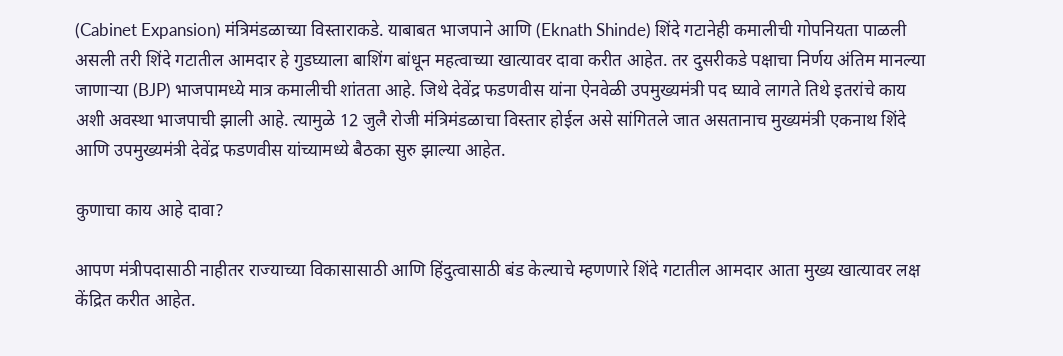(Cabinet Expansion) मंत्रिमंडळाच्या विस्ताराकडे. याबाबत भाजपाने आणि (Eknath Shinde) शिंदे गटानेही कमालीची गोपनियता पाळली असली तरी शिंदे गटातील आमदार हे गुडघ्याला बाशिंग बांधून महत्वाच्या खात्यावर दावा करीत आहेत. तर दुसरीकडे पक्षाचा निर्णय अंतिम मानल्या जाणाऱ्या (BJP) भाजपामध्ये मात्र कमालीची शांतता आहे. जिथे देवेंद्र फडणवीस यांना ऐनवेळी उपमुख्यमंत्री पद घ्यावे लागते तिथे इतरांचे काय अशी अवस्था भाजपाची झाली आहे. त्यामुळे 12 जुलै रोजी मंत्रिमंडळाचा विस्तार होईल असे सांगितले जात असतानाच मुख्यमंत्री एकनाथ शिंदे आणि उपमुख्यमंत्री देवेंद्र फडणवीस यांच्यामध्ये बैठका सुरु झाल्या आहेत.

कुणाचा काय आहे दावा?

आपण मंत्रीपदासाठी नाहीतर राज्याच्या विकासासाठी आणि हिंदुत्वासाठी बंड केल्याचे म्हणणारे शिंदे गटातील आमदार आता मुख्य खात्यावर लक्ष केंद्रित करीत आहेत.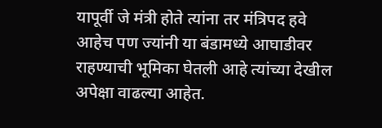यापूर्वी जे मंत्री होते त्यांना तर मंत्रिपद हवे आहेच पण ज्यांनी या बंडामध्ये आघाडीवर राहण्याची भूमिका घेतली आहे त्यांच्या देखील अपेक्षा वाढल्या आहेत.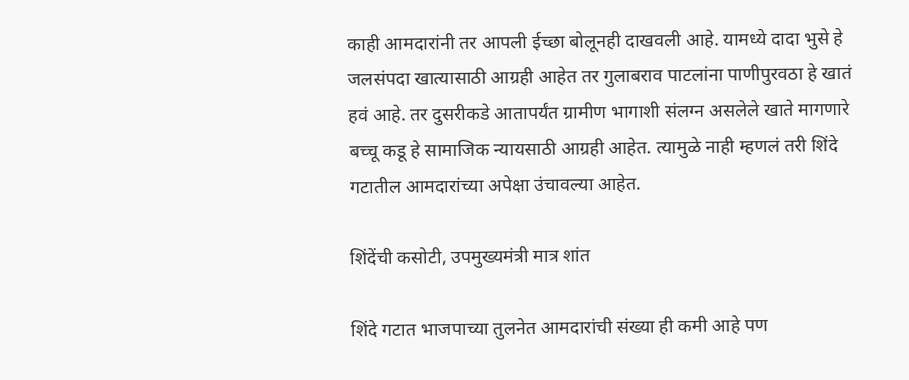काही आमदारांनी तर आपली ईच्छा बोलूनही दाखवली आहे. यामध्ये दादा भुसे हे जलसंपदा खात्यासाठी आग्रही आहेत तर गुलाबराव पाटलांना पाणीपुरवठा हे खातं हवं आहे. तर दुसरीकडे आतापर्यंत ग्रामीण भागाशी संलग्न असलेले खाते मागणारे बच्चू कडू हे सामाजिक न्यायसाठी आग्रही आहेत. त्यामुळे नाही म्हणलं तरी शिंदे गटातील आमदारांच्या अपेक्षा उंचावल्या आहेत.

शिंदेंची कसोटी, उपमुख्यमंत्री मात्र शांत

शिंदे गटात भाजपाच्या तुलनेत आमदारांची संख्या ही कमी आहे पण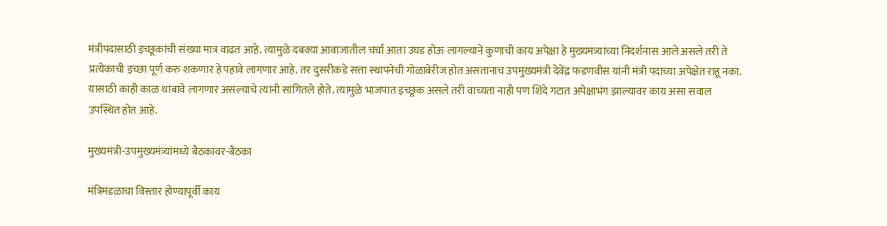मंत्रीपदासाठी इच्छूकांची संख्या मात्र वाढत आहे. त्यामुळे दबक्या आवाजातील चर्चा आता उघड होऊ लागल्याने कुणाची काय अपेक्षा हे मुख्यमंत्र्यांच्या निदर्शनास आले असले तरी ते प्रत्येकाची इच्छा पूर्ण करु शकणार हे पहावे लागणार आहे. तर दुसरीकडे सत्ता स्थापनेची गोळाबेरीज होत असतानाच उपमुख्यमंत्री देवेंद्र फडणवीस यांनी मंत्री पदाच्या अपेक्षेत राहू नका. यासाठी काही काळ थांबावे लागणार असल्याचे त्यांनी सांगितले होते. त्यामुळे भाजपात इच्छूक असले तरी वाच्यता नाही पण शिंदे गटात अपेक्षाभंग झाल्यावर काय असा सवाल उपस्थित होत आहे.

मुख्यमंत्री-उपमुख्यमंत्र्यांमध्ये बैठकावर-बैठका

मंत्रिमंडळाचा विस्तार होण्यापूर्वी काय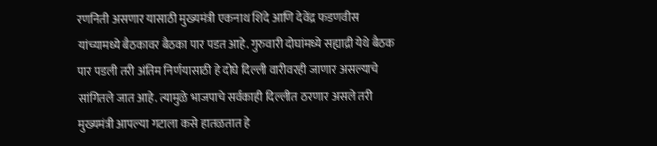रणनिती असणार यासाठी मुख्यमंत्री एकनाथ शिंदे आणि देवेंद्र फडणवीस यांच्यामध्ये बैठकावर बैठका पार पडत आहे. गुरुवारी दोघांमध्ये सह्याद्री येथे बैठक पार पडली तरी अंतिम निर्णयासाठी हे दोघे दिल्ली वारीवरही जाणार असल्याचे सांगितले जात आहे. त्यामुळे भाजपाचे सर्वकाही दिल्लीत ठरणार असले तरी मुख्यमंत्री आपल्या गटाला कसे हातळतात हे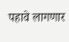पहावे लागणार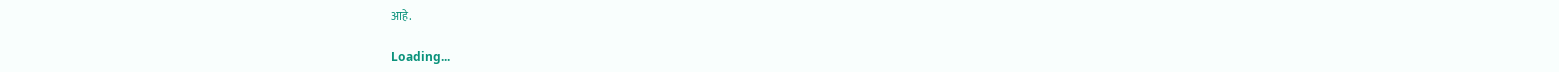आहे.

Loading...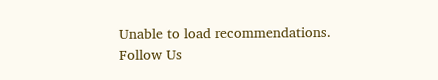Unable to load recommendations.
Follow Us